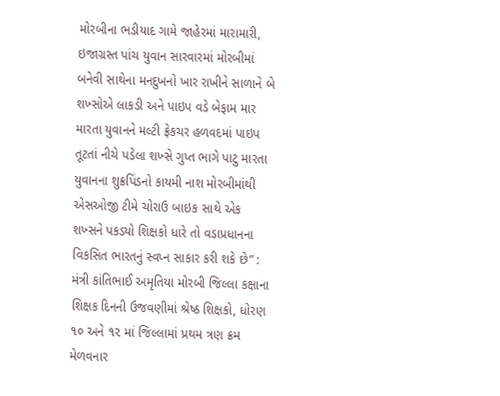મોરબીના ભડીયાદ ગામે જાહેરમાં મારામારી, ઇજાગ્રસ્ત પાંચ યુવાન સારવારમાં મોરબીમાં બનેવી સાથેના મનદુખનો ખાર રાખીને સાળાને બે શખ્સોએ લાકડી અને પાઇપ વડે બેફામ માર મારતા યુવાનને મલ્ટી ફ્રેકચર હળવદમાં પાઇપ તૂટતાં નીચે પડેલા શખ્સે ગુપ્ત ભાગે પાટુ મારતા યુવાનના શુક્રપિંડનો કાયમી નાશ મોરબીમાંથી એસઓજી ટીમે ચોરાઉ બાઇક સાથે એક શખ્સને પકડ્યો શિક્ષકો ધારે તો વડાપ્રધાનના વિકસિત ભારતનું સ્વપ્ન સાકાર કરી શકે છે” : મંત્રી કાંતિભાઈ અમૃતિયા મોરબી જિલ્લા કક્ષાના શિક્ષક દિનની ઉજવણીમાં શ્રેષ્ઠ શિક્ષકો, ધોરણ ૧૦ અને ૧૨ માં જિલ્લામાં પ્રથમ ત્રણ ક્રમ મેળવનાર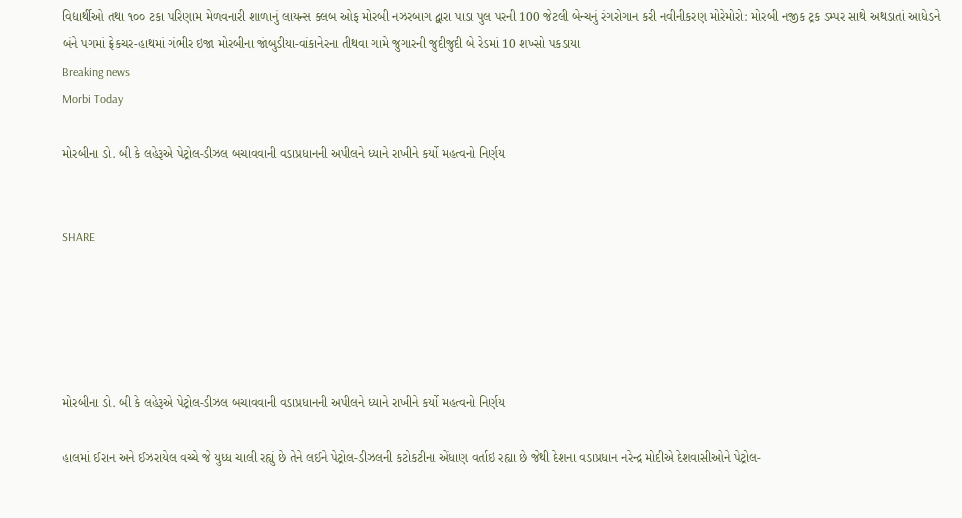વિદ્યાર્થીઓ તથા ૧૦૦ ટકા પરિણામ મેળવનારી શાળાનું લાયન્સ ક્લબ ઓફ મોરબી નઝરબાગ દ્વારા પાડા પુલ પરની 100 જેટલી બેન્ચનું રંગરોગાન કરી નવીનીકરણ મોરેમોરો: મોરબી નજીક ટ્રક ડમ્પર સાથે અથડાતાં આધેડને બંને પગમાં ફ્રેકચર-હાથમાં ગંભીર ઇજા મોરબીના જાંબુડીયા-વાંકાનેરના તીથવા ગામે જુગારની જુદીજુદી બે રેડમાં 10 શખ્સો પકડાયા
Breaking news
Morbi Today

મોરબીના ડો. બી કે લહેરૂએ પેટ્રોલ-ડીઝલ બચાવવાની વડાપ્રધાનની અપીલને ધ્યાને રાખીને કર્યો મહત્વનો નિર્ણય


SHARE





મોરબીના ડો. બી કે લહેરૂએ પેટ્રોલ-ડીઝલ બચાવવાની વડાપ્રધાનની અપીલને ધ્યાને રાખીને કર્યો મહત્વનો નિર્ણય

હાલમાં ઈરાન અને ઈઝરાયેલ વચ્ચે જે યુધ્ધ ચાલી રહ્યું છે તેને લઈને પેટ્રોલ-ડીઝલની કટોકટીના એંધાણ વર્તાઇ રહ્યા છે જેથી દેશના વડાપ્રધાન નરેન્દ્ર મોદીએ દેશવાસીઓને પેટ્રોલ-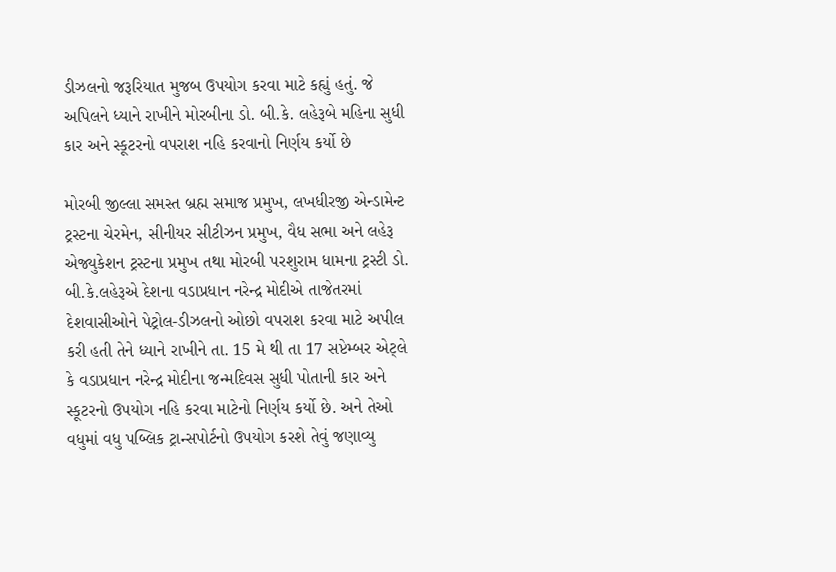ડીઝલનો જરૂરિયાત મુજબ ઉપયોગ કરવા માટે કહ્યું હતું. જે અપિલને ધ્યાને રાખીને મોરબીના ડો. બી.કે. લહેરૂબે મહિના સુધી કાર અને સ્કૂટરનો વપરાશ નહિ કરવાનો નિર્ણય કર્યો છે

મોરબી જીલ્લા સમસ્ત બ્રહ્મ સમાજ પ્રમુખ, લખધીરજી એન્ડામેન્ટ ટ્રસ્ટના ચેરમેન, સીનીયર સીટીઝન પ્રમુખ, વૈધ સભા અને લહેરૂ એજ્યુકેશન ટ્રસ્ટના પ્રમુખ તથા મોરબી પરશુરામ ધામના ટ્રસ્ટી ડો. બી.કે.લહેરૂએ દેશના વડાપ્રધાન નરેન્દ્ર મોદીએ તાજેતરમાં દેશવાસીઓને પેટ્રોલ-ડીઝલનો ઓછો વપરાશ કરવા માટે અપીલ કરી હતી તેને ધ્યાને રાખીને તા. 15 મે થી તા 17 સપ્ટેમ્બર એટ્લે કે વડાપ્રધાન નરેન્દ્ર મોદીના જન્મદિવસ સુધી પોતાની કાર અને સ્કૂટરનો ઉપયોગ નહિ કરવા માટેનો નિર્ણય કર્યો છે. અને તેઓ વધુમાં વધુ પબ્લિક ટ્રાન્સપોર્ટનો ઉપયોગ કરશે તેવું જણાવ્યુ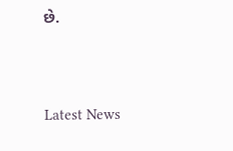છે.




Latest News